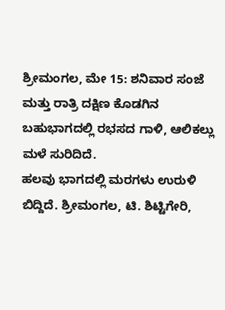ಶ್ರೀಮಂಗಲ, ಮೇ 15: ಶನಿವಾರ ಸಂಜೆ ಮತ್ತು ರಾತ್ರಿ ದಕ್ಷಿಣ ಕೊಡಗಿನ ಬಹುಭಾಗದಲ್ಲಿ ರಭಸದ ಗಾಳಿ, ಆಲಿಕಲ್ಲು ಮಳೆ ಸುರಿದಿದೆ.
ಹಲವು ಭಾಗದಲ್ಲಿ ಮರಗಳು ಉರುಳಿ ಬಿದ್ದಿದೆ. ಶ್ರೀಮಂಗಲ, ಟಿ. ಶಿಟ್ಟಿಗೇರಿ,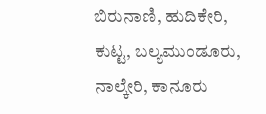ಬಿರುನಾಣಿ, ಹುದಿಕೇರಿ, ಕುಟ್ಟ, ಬಲ್ಯಮುಂಡೂರು, ನಾಲ್ಕೇರಿ, ಕಾನೂರು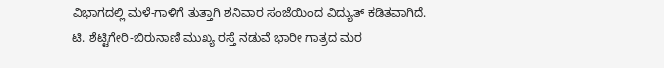ವಿಭಾಗದಲ್ಲಿ ಮಳೆ-ಗಾಳಿಗೆ ತುತ್ತಾಗಿ ಶನಿವಾರ ಸಂಜೆಯಿಂದ ವಿದ್ಯುತ್ ಕಡಿತವಾಗಿದೆ.
ಟಿ. ಶೆಟ್ಟಿಗೇರಿ-ಬಿರುನಾಣಿ ಮುಖ್ಯ ರಸ್ತೆ ನಡುವೆ ಭಾರೀ ಗಾತ್ರದ ಮರ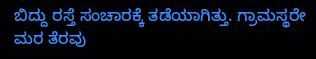ಬಿದ್ದು ರಸ್ತೆ ಸಂಚಾರಕ್ಕೆ ತಡೆಯಾಗಿತ್ತು. ಗ್ರಾಮಸ್ಥರೇ ಮರ ತೆರವು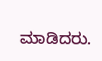ಮಾಡಿದರು.